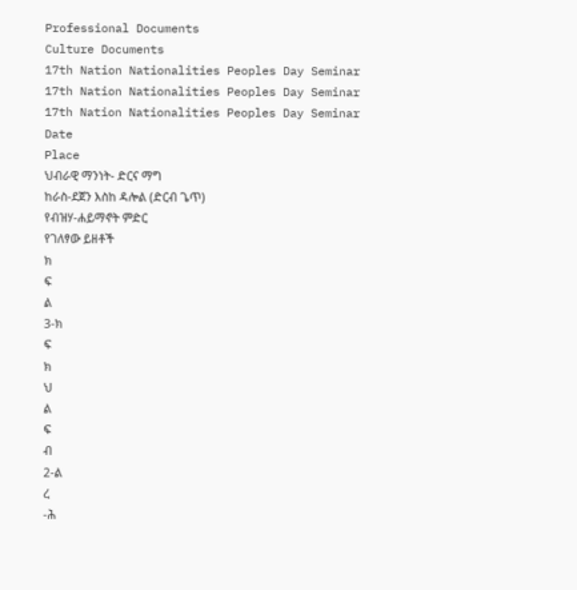Professional Documents
Culture Documents
17th Nation Nationalities Peoples Day Seminar
17th Nation Nationalities Peoples Day Seminar
17th Nation Nationalities Peoples Day Seminar
Date
Place
ህብራዊ ማንነት- ድርና ማግ
ከራስ-ደጀን እስከ ዳሎል (ድርብ ጌጥ)
የብዝሃ-ሐይማኖት ምድር
የገለፃው ይዘቶች
ክ
ፍ
ል
3-ክ
ፍ
ክ
ህ
ል
ፍ
ብ
2-ል
ረ
-ሕ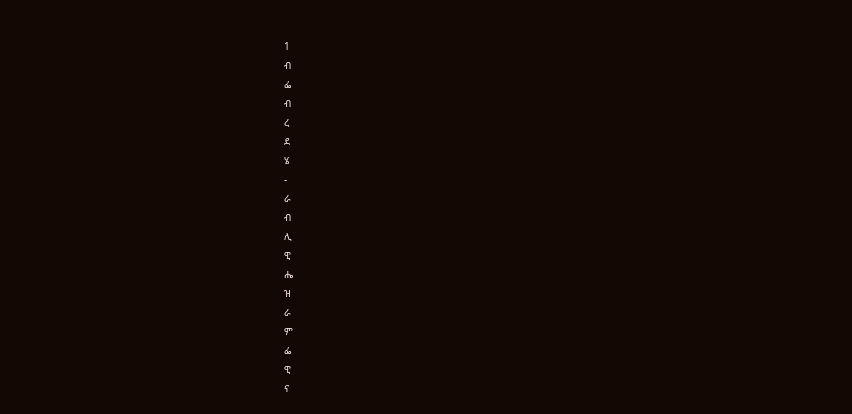1
ብ
ፌ
ብ
ረ
ደ
ሄ
-
ራ
ብ
ሊ
ዊ
ሔ
ዝ
ራ
ም
ፌ
ዊ
ና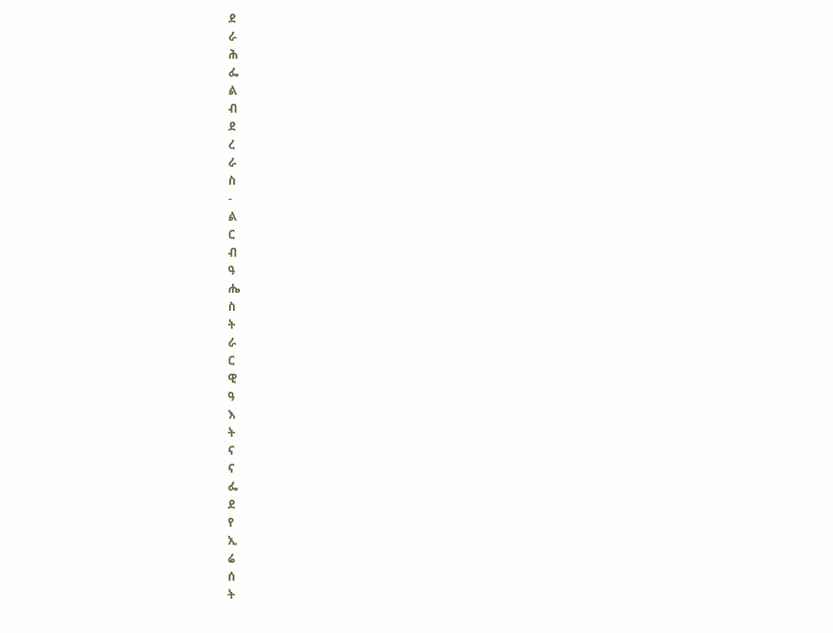ደ
ራ
ሕ
ፌ
ል
ብ
ደ
ረ
ራ
ስ
-
ል
ር
ብ
ዓ
ሔ
ስ
ት
ራ
ር
ዊ
ዓ
እ
ት
ና
ና
ፌ
ደ
የ
ኢ
ሬ
ሰ
ት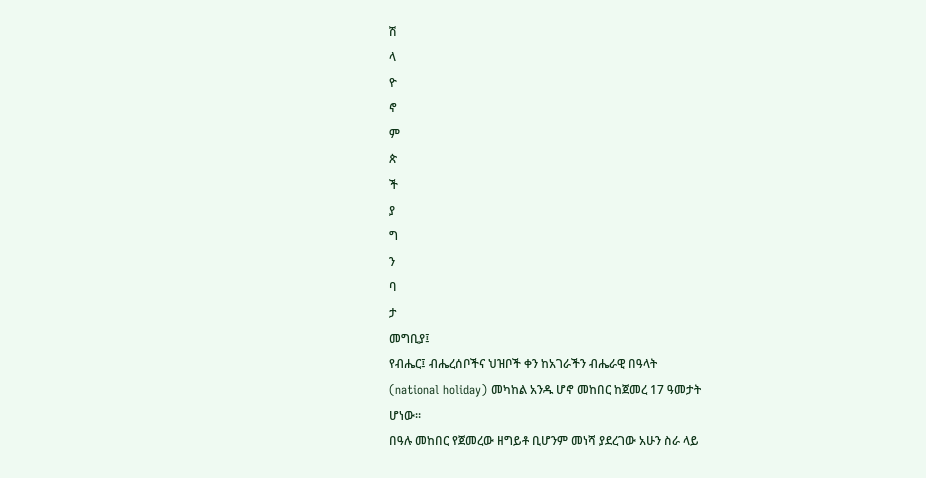ሽ
ላ
ዮ
ኖ
ም
ጵ
ች
ያ
ግ
ን
ባ
ታ
መግቢያ፤
የብሔር፤ ብሔረሰቦችና ህዝቦች ቀን ከአገራችን ብሔራዊ በዓላት
(national holiday) መካከል አንዱ ሆኖ መከበር ከጀመረ 17 ዓመታት
ሆነው፡፡
በዓሉ መከበር የጀመረው ዘግይቶ ቢሆንም መነሻ ያደረገው አሁን ስራ ላይ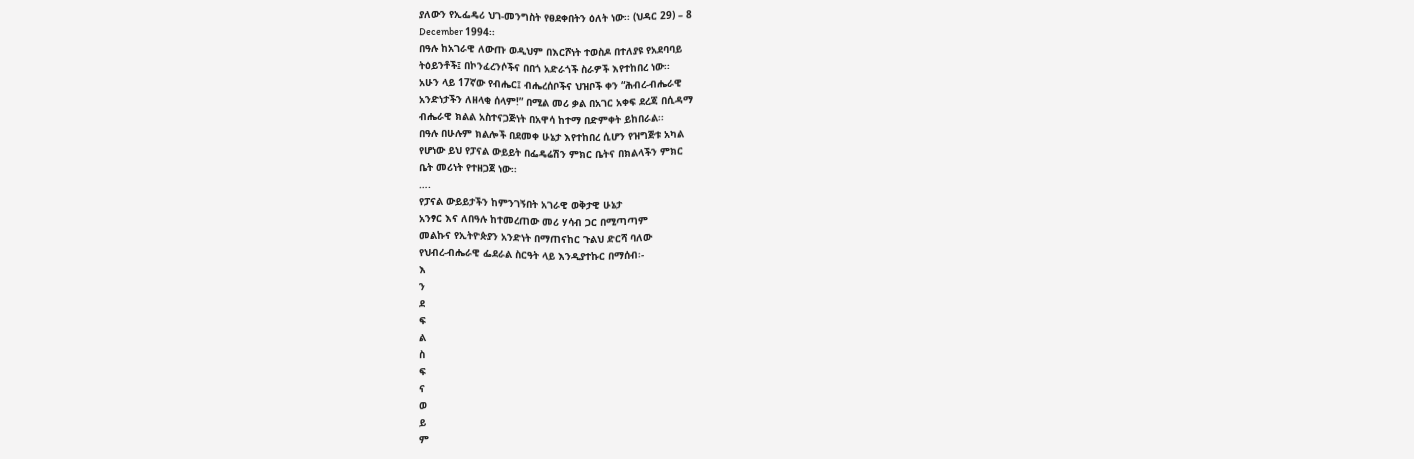ያለውን የኢፌዴሪ ህገ-መንግስት የፀደቀበትን ዕለት ነው፡፡ (ህዳር 29) – 8
December 1994፡፡
በዓሉ ከአገራዊ ለውጡ ወዲህም በእርሾነት ተወስዶ በተለያዩ የአደባባይ
ትዕይንቶች፤ በኮንፈረንሶችና በበጎ አድራጎች ስራዎች እየተከበረ ነው፡፡
አሁን ላይ 17ኛው የብሔር፤ ብሔረሰቦችና ህዝቦች ቀን “ሕብረ-ብሔራዊ
አንድነታችን ለዘላቂ ሰላም!” በሚል መሪ ቃል በአገር አቀፍ ደረጃ በሲዳማ
ብሔራዊ ክልል አስተናጋጅነት በአዋሳ ከተማ በድምቀት ይከበራል፡፡
በዓሉ በሁሉም ክልሎች በደመቀ ሁኔታ እየተከበረ ሲሆን የዝግጅቱ አካል
የሆነው ይህ የፓናል ውይይት በፌዴሬሽን ምክር ቤትና በክልላችን ምክር
ቤት መሪነት የተዘጋጀ ነው፡፡
….
የፓናል ውይይታችን ከምንገኝበት አገራዊ ወቅታዊ ሁኔታ
አንፃር እና ለበዓሉ ከተመረጠው መሪ ሃሳብ ጋር በሚጣጣም
መልኩና የኢትዮጵያን አንድነት በማጠናከር ጉልህ ድርሻ ባለው
የህብረ-ብሔራዊ ፌደራል ስርዓት ላይ እንዲያተኩር በማሰብ፡-
እ
ን
ደ
ፍ
ል
ስ
ፍ
ና
ወ
ይ
ም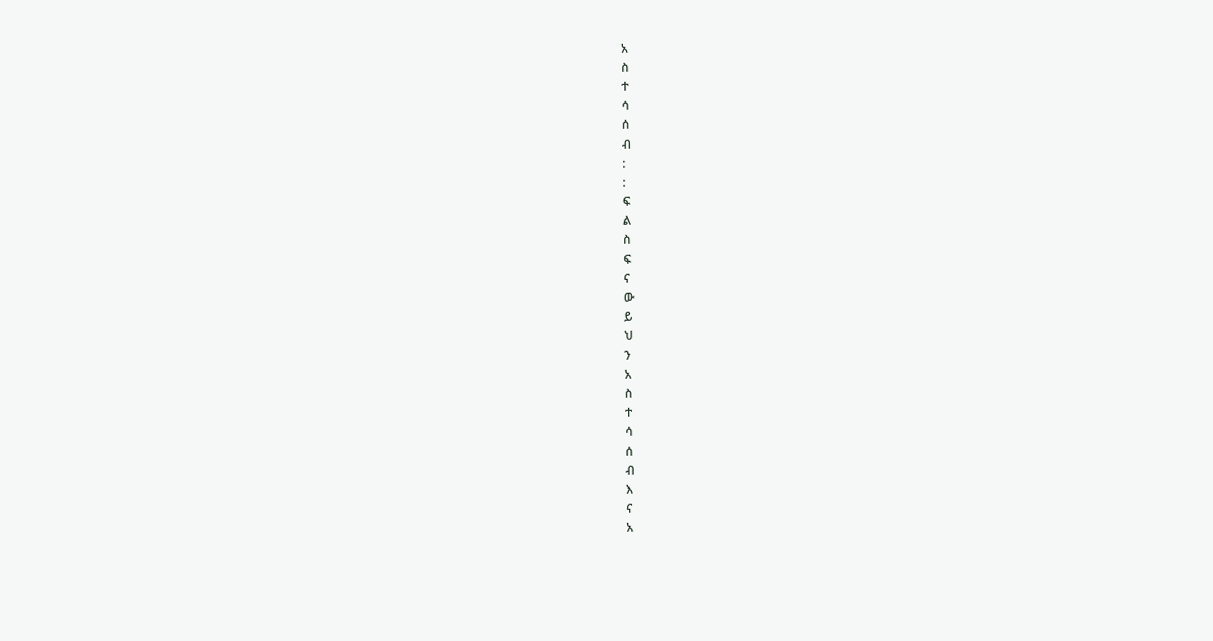አ
ስ
ተ
ሳ
ሰ
ብ
:
:
ፍ
ል
ስ
ፍ
ና
ው
ይ
ህ
ን
አ
ስ
ተ
ሳ
ሰ
ብ
እ
ና
አ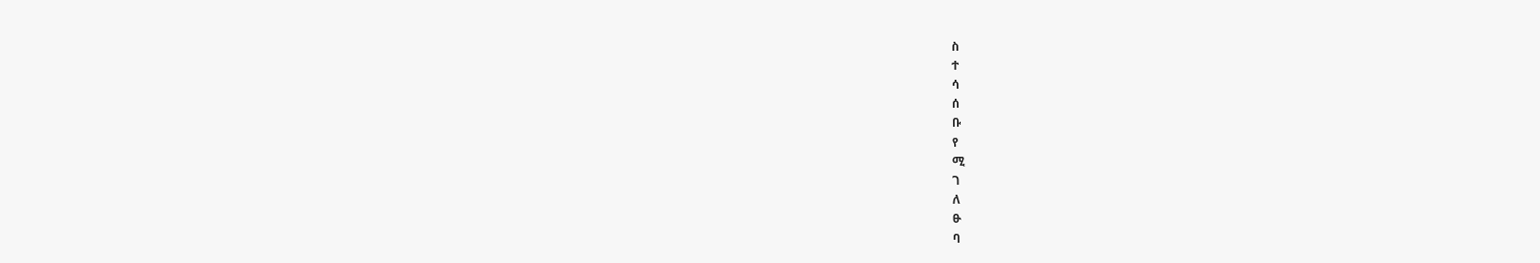ስ
ተ
ሳ
ሰ
ቡ
የ
ሚ
ገ
ለ
ፁ
ባ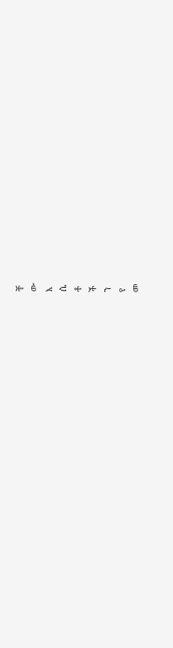ቸ
ው
እ
ሴ
ቶ
ች
ን
የ
መ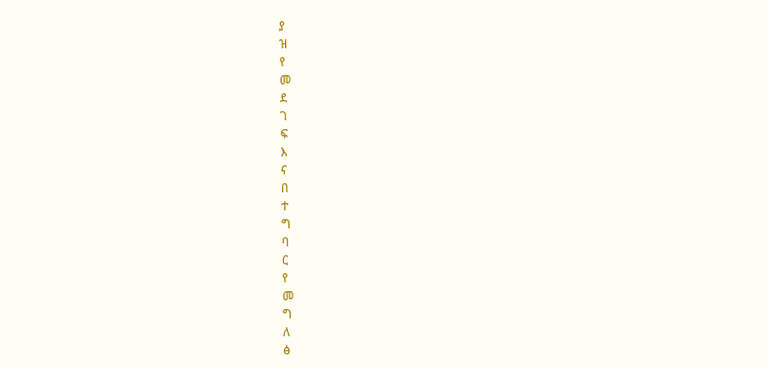ያ
ዝ
የ
መ
ደ
ገ
ፍ
እ
ና
በ
ተ
ግ
ባ
ር
የ
መ
ግ
ለ
ፅ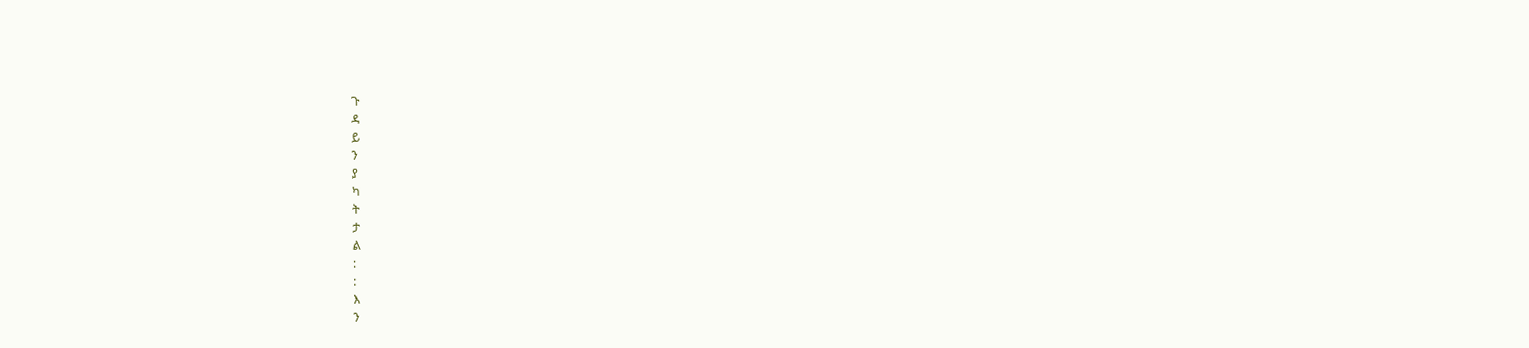ጉ
ዳ
ይ
ን
ያ
ካ
ት
ታ
ል
:
:
እ
ን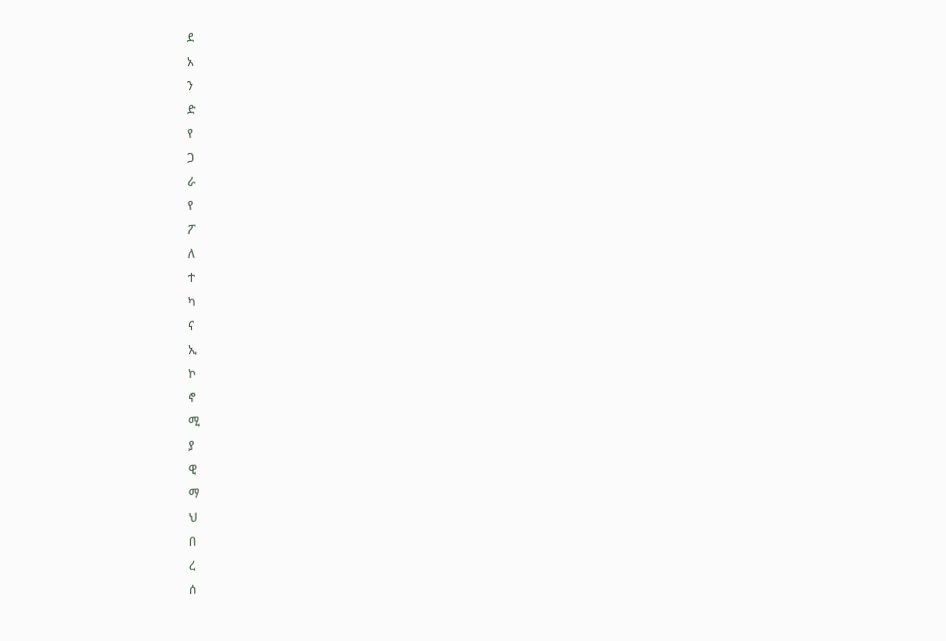ደ
አ
ን
ድ
የ
ጋ
ራ
የ
ፖ
ለ
ተ
ካ
ና
ኢ
ኮ
ኖ
ሚ
ያ
ዊ
ማ
ህ
በ
ረ
ሰ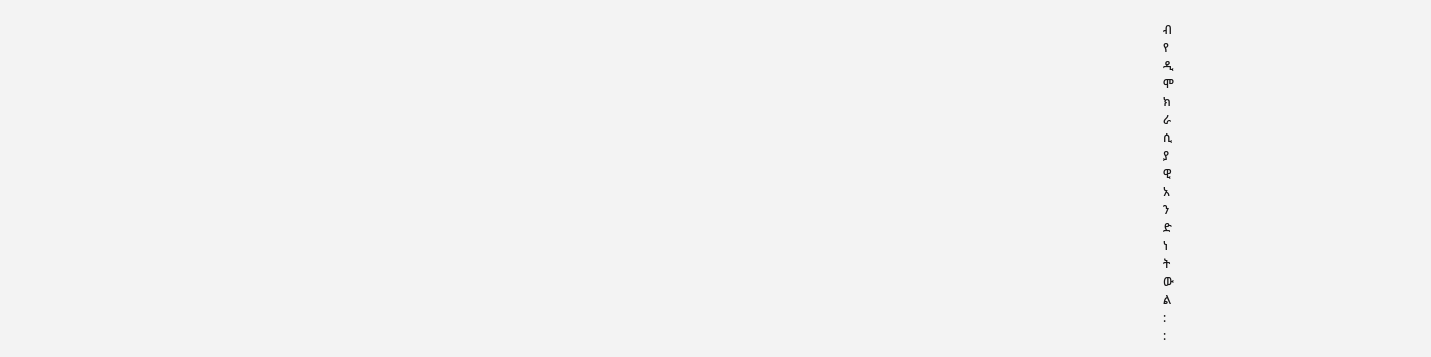ብ
የ
ዲ
ሞ
ክ
ራ
ሲ
ያ
ዊ
አ
ን
ድ
ነ
ት
ው
ል
:
: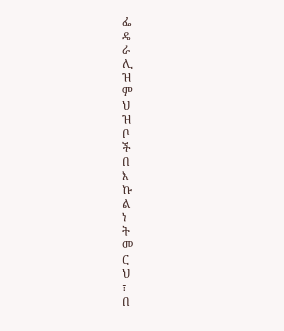ፌ
ዴ
ራ
ሊ
ዝ
ም
ህ
ዝ
ቦ
ች
በ
እ
ኩ
ል
ነ
ት
መ
ር
ህ
፣
በ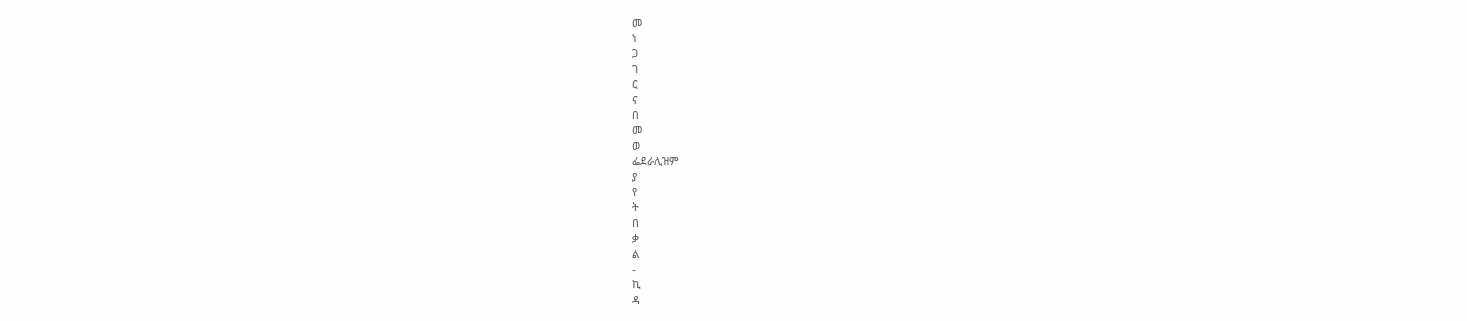መ
ነ
ጋ
ገ
ር
ና
በ
መ
ወ
ፌደራሊዝም
ያ
የ
ት
በ
ቃ
ል
-
ኪ
ዳ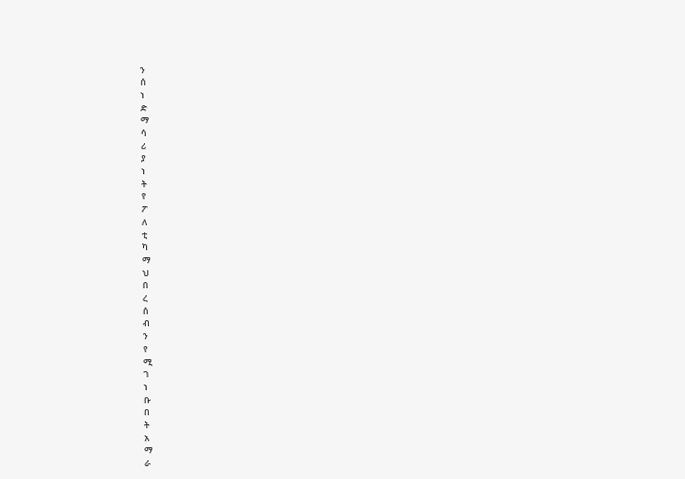ን
ሰ
ነ
ድ
ማ
ሳ
ሪ
ያ
ነ
ት
የ
ፖ
ለ
ቲ
ካ
ማ
ህ
በ
ረ
ሰ
ብ
ን
የ
ሚ
ገ
ነ
ቡ
በ
ት
አ
ማ
ራ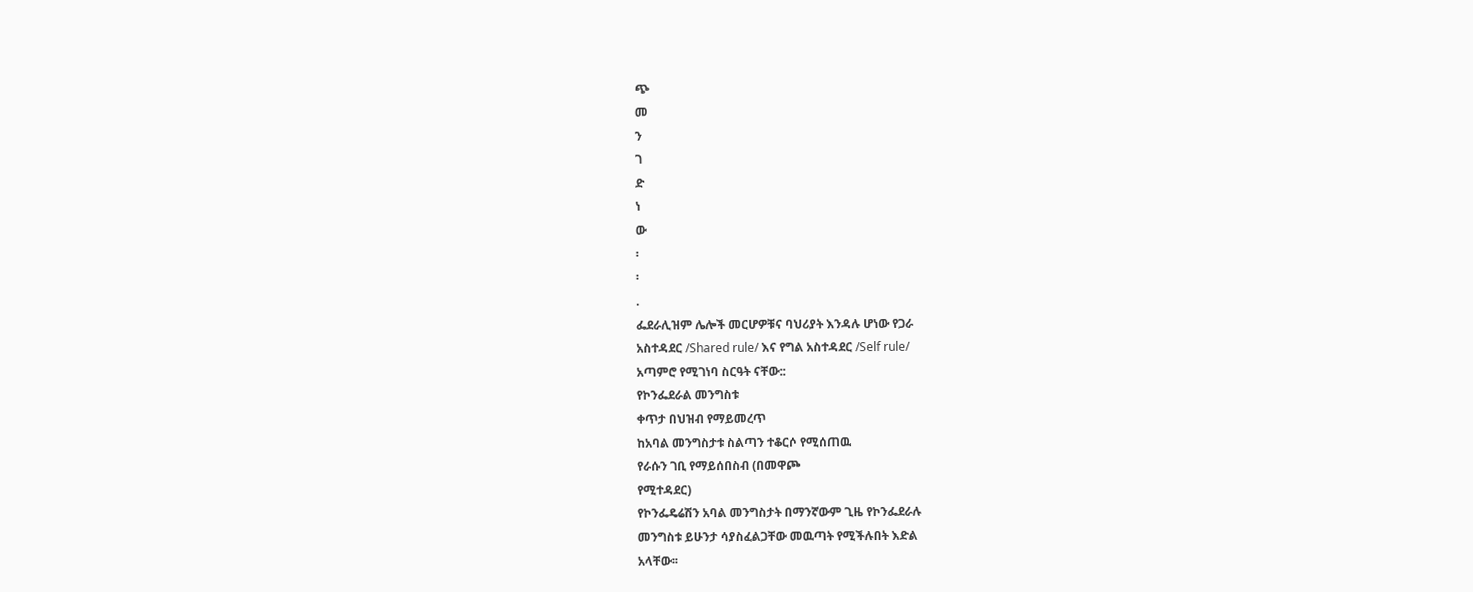ጭ
መ
ን
ገ
ድ
ነ
ው
፡
፡
.
ፌደራሊዝም ሌሎች መርሆዎቹና ባህሪያት እንዳሉ ሆነው የጋራ
አስተዳደር /Shared rule/ እና የግል አስተዳደር /Self rule/
አጣምሮ የሚገነባ ስርዓት ናቸው::
የኮንፌደራል መንግስቱ
ቀጥታ በህዝብ የማይመረጥ
ከአባል መንግስታቱ ስልጣን ተቆርሶ የሚሰጠዉ
የራሱን ገቢ የማይሰበስብ (በመዋጮ
የሚተዳደር)
የኮንፌዴሬሽን አባል መንግስታት በማንኛውም ጊዜ የኮንፌደራሉ
መንግስቱ ይሁንታ ሳያስፈልጋቸው መዉጣት የሚችሉበት እድል
አላቸው፡፡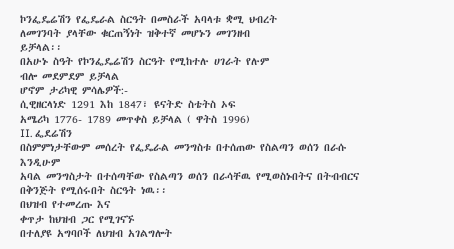ኮንፌዴሬሽን የፌዴራል ስርዓት በመስራች አባላቱ ቋሚ ህብረት
ለመገንባት ያላቸው ቁርጠኝነት ዝቅተኛ መሆኑን መገንዘብ
ይቻላል፡፡
በአሁኑ ስዓት የኮንፌዴሬሽን ስርዓት የሚከተሉ ሀገራት የሉም
ብሎ መደምደም ይቻላል
ሆኖም ታሪካዊ ምሳሌዎች:-
ሲዊዘርላነድ 1291 እከ 1847፣ ዩናትድ ስቴትስ ኦፍ
አሜሪካ 1776- 1789 መጥቀስ ይቻላል ( ዋትስ 1996)
II. ፌደሬሽን
በስምምነታቸውም መሰረት የፌዴራል መንግስቱ በተሰጠው የስልጣን ወሰን በራሱ እንዲሁም
አባል መንግስታት በተሰጣቸው የስልጣን ወሰን በራሳቸዉ የሚወስኑበትና በትብብርና
በቅንጅት የሚሰሩበት ስርዓት ነዉ፡፡
በህዝብ የተመረጡ እና
ቀጥታ ከህዝብ ጋር የሚገናኙ
በተለያዩ አግባቦች ለህዝብ አገልግሎት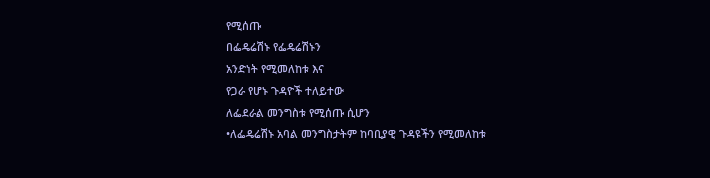የሚሰጡ
በፌዴሬሽኑ የፌዴሬሽኑን
አንድነት የሚመለከቱ እና
የጋራ የሆኑ ጉዳዮች ተለይተው
ለፌደራል መንግስቱ የሚሰጡ ሲሆን
•ለፌዴሬሽኑ አባል መንግስታትም ከባቢያዊ ጉዳዩችን የሚመለከቱ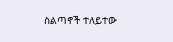ስልጣኖች ተለይተው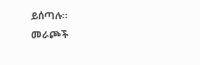ይሰጣሉ፡፡
መራጮች